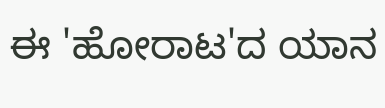ಈ 'ಹೋರಾಟ'ದ ಯಾನ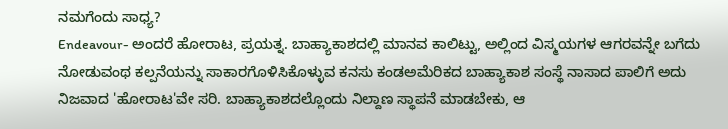ನಮಗೆಂದು ಸಾಧ್ಯ?
Endeavour- ಅಂದರೆ ಹೋರಾಟ, ಪ್ರಯತ್ನ. ಬಾಹ್ಯಾಕಾಶದಲ್ಲಿ ಮಾನವ ಕಾಲಿಟ್ಟು, ಅಲ್ಲಿಂದ ವಿಸ್ಮಯಗಳ ಆಗರವನ್ನೇ ಬಗೆದು ನೋಡುವಂಥ ಕಲ್ಪನೆಯನ್ನು ಸಾಕಾರಗೊಳಿಸಿಕೊಳ್ಳುವ ಕನಸು ಕಂಡಅಮೆರಿಕದ ಬಾಹ್ಯಾಕಾಶ ಸಂಸ್ಥೆ ನಾಸಾದ ಪಾಲಿಗೆ ಅದು ನಿಜವಾದ 'ಹೋರಾಟ'ವೇ ಸರಿ. ಬಾಹ್ಯಾಕಾಶದಲ್ಲೊಂದು ನಿಲ್ದಾಣ ಸ್ಥಾಪನೆ ಮಾಡಬೇಕು, ಆ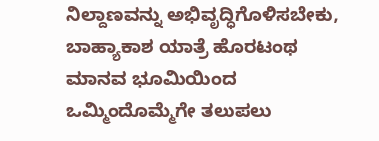ನಿಲ್ದಾಣವನ್ನು ಅಭಿವೃದ್ಧಿಗೊಳಿಸಬೇಕು, ಬಾಹ್ಯಾಕಾಶ ಯಾತ್ರೆ ಹೊರಟಂಥ ಮಾನವ ಭೂಮಿಯಿಂದ ಒಮ್ಮಿಂದೊಮ್ಮೆಗೇ ತಲುಪಲು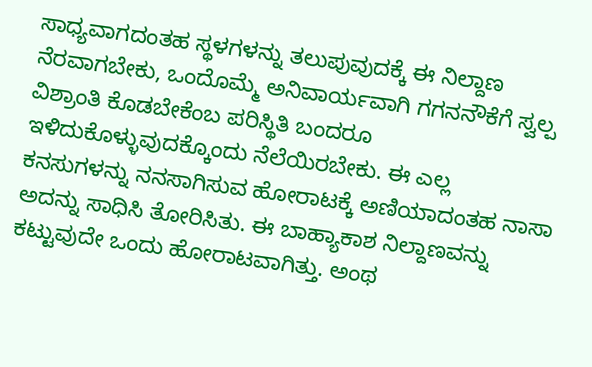ಸಾಧ್ಯವಾಗದಂತಹ ಸ್ಥಳಗಳನ್ನು ತಲುಪುವುದಕ್ಕೆ ಈ ನಿಲ್ದಾಣ ನೆರವಾಗಬೇಕು, ಒಂದೊಮ್ಮೆ ಅನಿವಾರ್ಯವಾಗಿ ಗಗನನೌಕೆಗೆ ಸ್ವಲ್ಪ ವಿಶ್ರಾಂತಿ ಕೊಡಬೇಕೆಂಬ ಪರಿಸ್ಥಿತಿ ಬಂದರೂ ಇಳಿದುಕೊಳ್ಳುವುದಕ್ಕೊಂದು ನೆಲೆಯಿರಬೇಕು. ಈ ಎಲ್ಲ ಕನಸುಗಳನ್ನು ನನಸಾಗಿಸುವ ಹೋರಾಟಕ್ಕೆ ಅಣಿಯಾದಂತಹ ನಾಸಾ ಅದನ್ನು ಸಾಧಿಸಿ ತೋರಿಸಿತು. ಈ ಬಾಹ್ಯಾಕಾಶ ನಿಲ್ದಾಣವನ್ನು ಕಟ್ಟುವುದೇ ಒಂದು ಹೋರಾಟವಾಗಿತ್ತು. ಅಂಥ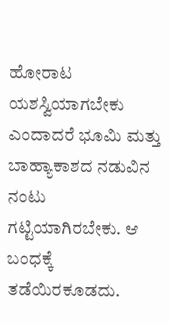ಹೋರಾಟ ಯಶಸ್ವಿಯಾಗಬೇಕು ಎಂದಾದರೆ ಭೂಮಿ ಮತ್ತು ಬಾಹ್ಯಾಕಾಶದ ನಡುವಿನ ನಂಟು ಗಟ್ಟಿಯಾಗಿರಬೇಕು. ಆ ಬಂಧಕ್ಕೆ ತಡೆಯಿರಕೂಡದು.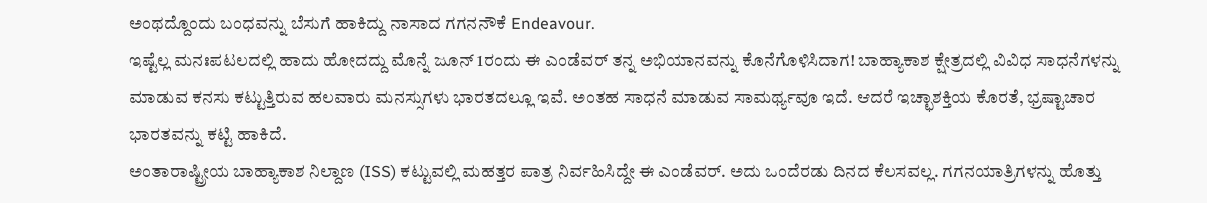ಅಂಥದ್ದೊಂದು ಬಂಧವನ್ನು ಬೆಸುಗೆ ಹಾಕಿದ್ದು ನಾಸಾದ ಗಗನನೌಕೆ Endeavour.
ಇಷ್ಟೆಲ್ಲ ಮನಃಪಟಲದಲ್ಲಿ ಹಾದು ಹೋದದ್ದು ಮೊನ್ನೆ ಜೂನ್ 1ರಂದು ಈ ಎಂಡೆವರ್ ತನ್ನ ಅಭಿಯಾನವನ್ನು ಕೊನೆಗೊಳಿಸಿದಾಗ! ಬಾಹ್ಯಾಕಾಶ ಕ್ಷೇತ್ರದಲ್ಲಿ ವಿವಿಧ ಸಾಧನೆಗಳನ್ನು ಮಾಡುವ ಕನಸು ಕಟ್ಟುತ್ತಿರುವ ಹಲವಾರು ಮನಸ್ಸುಗಳು ಭಾರತದಲ್ಲೂ ಇವೆ. ಅಂತಹ ಸಾಧನೆ ಮಾಡುವ ಸಾಮರ್ಥ್ಯವೂ ಇದೆ. ಆದರೆ ಇಚ್ಛಾಶಕ್ತಿಯ ಕೊರತೆ, ಭ್ರಷ್ಟಾಚಾರ ಭಾರತವನ್ನು ಕಟ್ಟಿ ಹಾಕಿದೆ.
ಅಂತಾರಾಷ್ಟ್ರೀಯ ಬಾಹ್ಯಾಕಾಶ ನಿಲ್ದಾಣ (ISS) ಕಟ್ಟುವಲ್ಲಿ ಮಹತ್ತರ ಪಾತ್ರ ನಿರ್ವಹಿಸಿದ್ದೇ ಈ ಎಂಡೆವರ್. ಅದು ಒಂದೆರಡು ದಿನದ ಕೆಲಸವಲ್ಲ. ಗಗನಯಾತ್ರಿಗಳನ್ನು ಹೊತ್ತು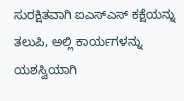ಸುರಕ್ಷಿತವಾಗಿ ಐಎಸ್ಎಸ್ ಕಕ್ಷೆಯನ್ನು ತಲುಪಿ, ಅಲ್ಲಿ ಕಾರ್ಯಗಳನ್ನು ಯಶಸ್ವಿಯಾಗಿ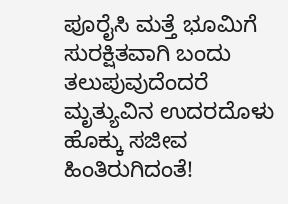ಪೂರೈಸಿ ಮತ್ತೆ ಭೂಮಿಗೆ ಸುರಕ್ಷಿತವಾಗಿ ಬಂದು ತಲುಪುವುದೆಂದರೆ ಮೃತ್ಯುವಿನ ಉದರದೊಳು ಹೊಕ್ಕು ಸಜೀವ ಹಿಂತಿರುಗಿದಂತೆ!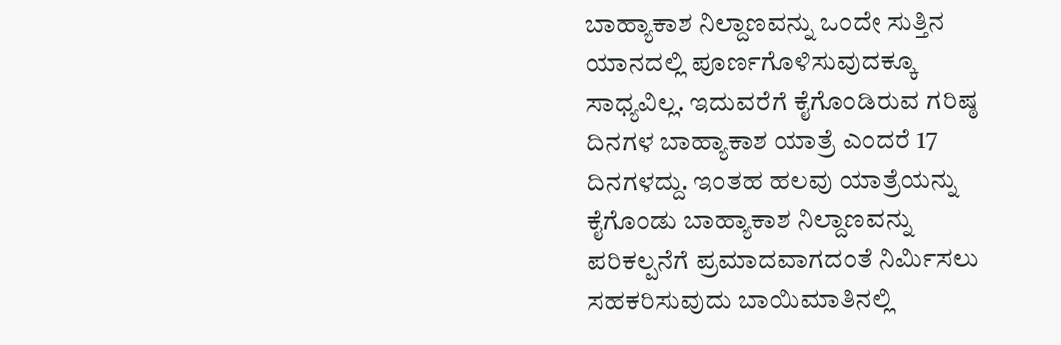ಬಾಹ್ಯಾಕಾಶ ನಿಲ್ದಾಣವನ್ನು ಒಂದೇ ಸುತ್ತಿನ ಯಾನದಲ್ಲಿ ಪೂರ್ಣಗೊಳಿಸುವುದಕ್ಕೂ ಸಾಧ್ಯವಿಲ್ಲ. ಇದುವರೆಗೆ ಕೈಗೊಂಡಿರುವ ಗರಿಷ್ಠ ದಿನಗಳ ಬಾಹ್ಯಾಕಾಶ ಯಾತ್ರೆ ಎಂದರೆ 17 ದಿನಗಳದ್ದು. ಇಂತಹ ಹಲವು ಯಾತ್ರೆಯನ್ನು ಕೈಗೊಂಡು ಬಾಹ್ಯಾಕಾಶ ನಿಲ್ದಾಣವನ್ನು ಪರಿಕಲ್ಪನೆಗೆ ಪ್ರಮಾದವಾಗದಂತೆ ನಿರ್ಮಿಸಲು ಸಹಕರಿಸುವುದು ಬಾಯಿಮಾತಿನಲ್ಲಿ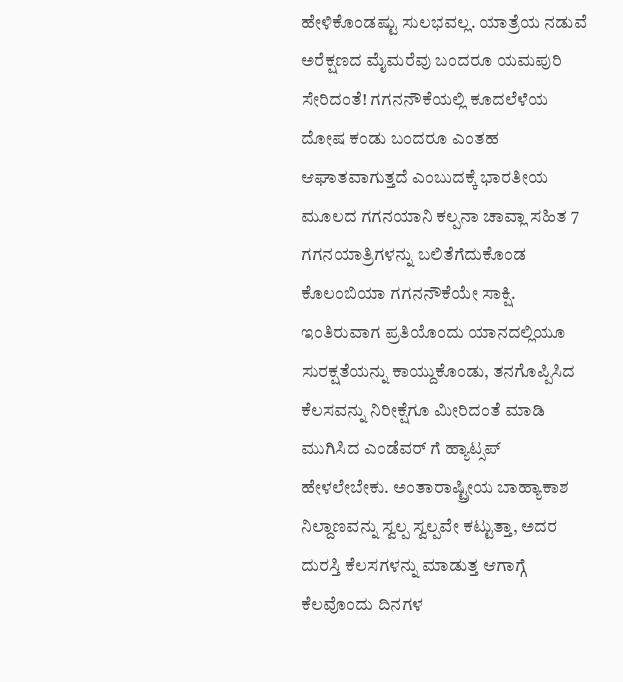ಹೇಳಿಕೊಂಡಷ್ಟು ಸುಲಭವಲ್ಲ. ಯಾತ್ರೆಯ ನಡುವೆ ಅರೆಕ್ಷಣದ ಮೈಮರೆವು ಬಂದರೂ ಯಮಪುರಿ ಸೇರಿದಂತೆ! ಗಗನನೌಕೆಯಲ್ಲಿ ಕೂದಲೆಳೆಯ ದೋಷ ಕಂಡು ಬಂದರೂ ಎಂತಹ ಆಘಾತವಾಗುತ್ತದೆ ಎಂಬುದಕ್ಕೆ ಭಾರತೀಯ ಮೂಲದ ಗಗನಯಾನಿ ಕಲ್ಪನಾ ಚಾವ್ಲಾ ಸಹಿತ 7 ಗಗನಯಾತ್ರಿಗಳನ್ನು ಬಲಿತೆಗೆದುಕೊಂಡ ಕೊಲಂಬಿಯಾ ಗಗನನೌಕೆಯೇ ಸಾಕ್ಷಿ.
ಇಂತಿರುವಾಗ ಪ್ರತಿಯೊಂದು ಯಾನದಲ್ಲಿಯೂ ಸುರಕ್ಷತೆಯನ್ನು ಕಾಯ್ದುಕೊಂಡು, ತನಗೊಪ್ಪಿಸಿದ ಕೆಲಸವನ್ನು ನಿರೀಕ್ಷೆಗೂ ಮೀರಿದಂತೆ ಮಾಡಿ ಮುಗಿಸಿದ ಎಂಡೆವರ್ ಗೆ ಹ್ಯಾಟ್ಸಪ್ ಹೇಳಲೇಬೇಕು. ಅಂತಾರಾಷ್ಟ್ರೀಯ ಬಾಹ್ಯಾಕಾಶ ನಿಲ್ದಾಣವನ್ನು ಸ್ವಲ್ಪ ಸ್ವಲ್ಪವೇ ಕಟ್ಟುತ್ತಾ, ಅದರ ದುರಸ್ತಿ ಕೆಲಸಗಳನ್ನು ಮಾಡುತ್ತ ಆಗಾಗ್ಗೆ ಕೆಲವೊಂದು ದಿನಗಳ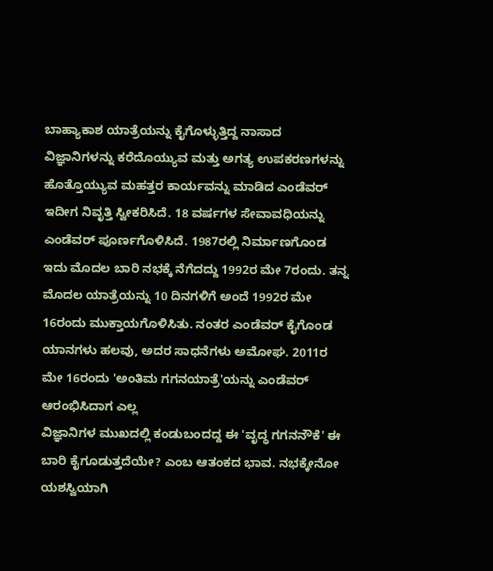ಬಾಹ್ಯಾಕಾಶ ಯಾತ್ರೆಯನ್ನು ಕೈಗೊಳ್ಳುತ್ತಿದ್ದ ನಾಸಾದ ವಿಜ್ಞಾನಿಗಳನ್ನು ಕರೆದೊಯ್ಯುವ ಮತ್ತು ಅಗತ್ಯ ಉಪಕರಣಗಳನ್ನು ಹೊತ್ತೊಯ್ಯುವ ಮಹತ್ತರ ಕಾರ್ಯವನ್ನು ಮಾಡಿದ ಎಂಡೆವರ್ ಇದೀಗ ನಿವೃತ್ತಿ ಸ್ವೀಕರಿಸಿದೆ. 18 ವರ್ಷಗಳ ಸೇವಾವಧಿಯನ್ನು ಎಂಡೆವರ್ ಪೂರ್ಣಗೊಳಿಸಿದೆ. 1987ರಲ್ಲಿ ನಿರ್ಮಾಣಗೊಂಡ ಇದು ಮೊದಲ ಬಾರಿ ನಭಕ್ಕೆ ನೆಗೆದದ್ದು 1992ರ ಮೇ 7ರಂದು. ತನ್ನ ಮೊದಲ ಯಾತ್ರೆಯನ್ನು 10 ದಿನಗಳಿಗೆ ಅಂದೆ 1992ರ ಮೇ 16ರಂದು ಮುಕ್ತಾಯಗೊಳಿಸಿತು. ನಂತರ ಎಂಡೆವರ್ ಕೈಗೊಂಡ ಯಾನಗಳು ಹಲವು, ಅದರ ಸಾಧನೆಗಳು ಅಮೋಘ. 2011ರ ಮೇ 16ರಂದು 'ಅಂತಿಮ ಗಗನಯಾತ್ರೆ'ಯನ್ನು ಎಂಡೆವರ್ ಆರಂಭಿಸಿದಾಗ ಎಲ್ಲ
ವಿಜ್ಞಾನಿಗಳ ಮುಖದಲ್ಲಿ ಕಂಡುಬಂದದ್ದ ಈ 'ವೃದ್ಧ ಗಗನನೌಕೆ' ಈ ಬಾರಿ ಕೈಗೂಡುತ್ತದೆಯೇ? ಎಂಬ ಆತಂಕದ ಭಾವ. ನಭಕ್ಕೇನೋ ಯಶಸ್ವಿಯಾಗಿ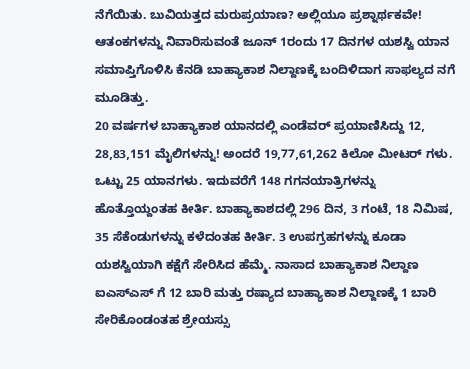ನೆಗೆಯಿತು. ಬುವಿಯತ್ತದ ಮರುಪ್ರಯಾಣ? ಅಲ್ಲಿಯೂ ಪ್ರಶ್ನಾರ್ಥಕವೇ! ಆತಂಕಗಳನ್ನು ನಿವಾರಿಸುವಂತೆ ಜೂನ್ 1ರಂದು 17 ದಿನಗಳ ಯಶಸ್ವಿ ಯಾನ ಸಮಾಪ್ತಿಗೊಳಿಸಿ ಕೆನಡಿ ಬಾಹ್ಯಾಕಾಶ ನಿಲ್ದಾಣಕ್ಕೆ ಬಂದಿಳಿದಾಗ ಸಾಫಲ್ಯದ ನಗೆ ಮೂಡಿತ್ತು.
20 ವರ್ಷಗಳ ಬಾಹ್ಯಾಕಾಶ ಯಾನದಲ್ಲಿ ಎಂಡೆವರ್ ಪ್ರಯಾಣಿಸಿದ್ದು 12, 28,83,151 ಮೈಲಿಗಳನ್ನು! ಅಂದರೆ 19,77,61,262 ಕಿಲೋ ಮೀಟರ್ ಗಳು. ಒಟ್ಟು 25 ಯಾನಗಳು. ಇದುವರೆಗೆ 148 ಗಗನಯಾತ್ರಿಗಳನ್ನು ಹೊತ್ತೊಯ್ದಂತಹ ಕೀರ್ತಿ. ಬಾಹ್ಯಾಕಾಶದಲ್ಲಿ 296 ದಿನ, 3 ಗಂಟೆ, 18 ನಿಮಿಷ, 35 ಸೆಕೆಂಡುಗಳನ್ನು ಕಳೆದಂತಹ ಕೀರ್ತಿ. 3 ಉಪಗ್ರಹಗಳನ್ನು ಕೂಡಾ ಯಶಸ್ವಿಯಾಗಿ ಕಕ್ಷೆಗೆ ಸೇರಿಸಿದ ಹೆಮ್ಮೆ. ನಾಸಾದ ಬಾಹ್ಯಾಕಾಶ ನಿಲ್ದಾಣ ಐಎಸ್ಎಸ್ ಗೆ 12 ಬಾರಿ ಮತ್ತು ರಷ್ಯಾದ ಬಾಹ್ಯಾಕಾಶ ನಿಲ್ದಾಣಕ್ಕೆ 1 ಬಾರಿ ಸೇರಿಕೊಂಡಂತಹ ಶ್ರೇಯಸ್ಸು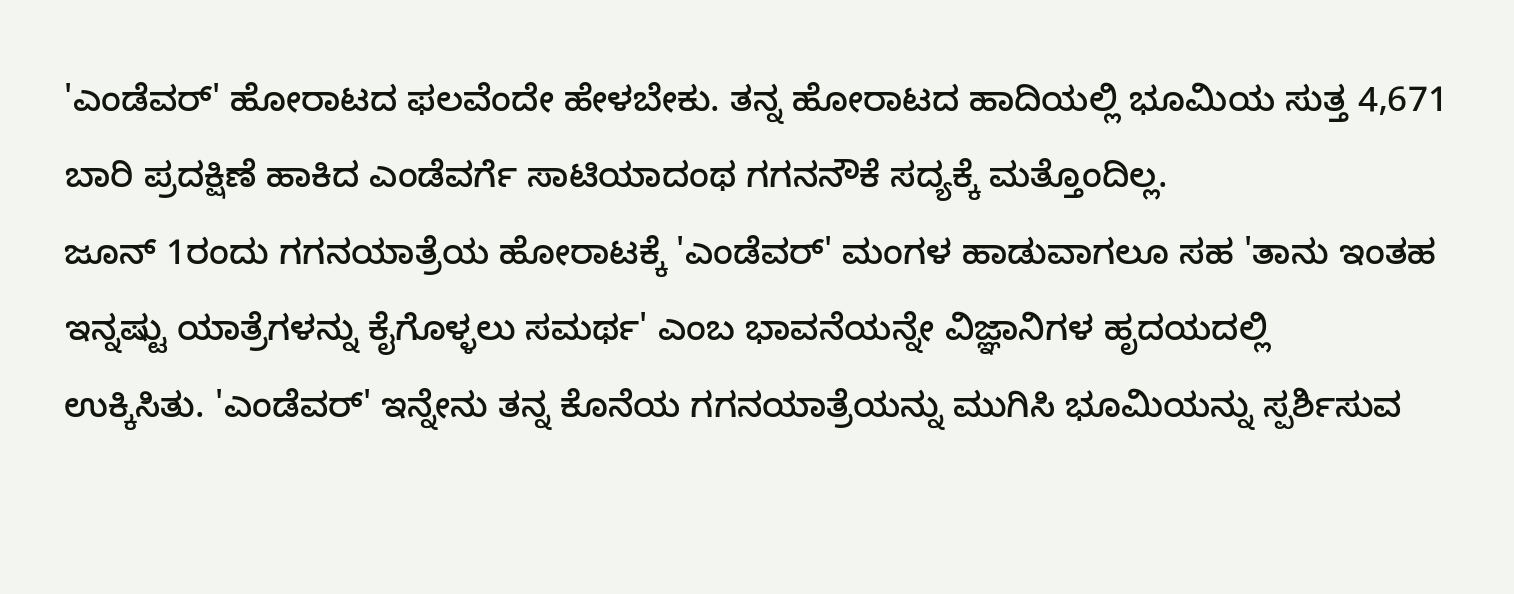'ಎಂಡೆವರ್' ಹೋರಾಟದ ಫಲವೆಂದೇ ಹೇಳಬೇಕು. ತನ್ನ ಹೋರಾಟದ ಹಾದಿಯಲ್ಲಿ ಭೂಮಿಯ ಸುತ್ತ 4,671 ಬಾರಿ ಪ್ರದಕ್ಷಿಣೆ ಹಾಕಿದ ಎಂಡೆವರ್ಗೆ ಸಾಟಿಯಾದಂಥ ಗಗನನೌಕೆ ಸದ್ಯಕ್ಕೆ ಮತ್ತೊಂದಿಲ್ಲ.
ಜೂನ್ 1ರಂದು ಗಗನಯಾತ್ರೆಯ ಹೋರಾಟಕ್ಕೆ 'ಎಂಡೆವರ್' ಮಂಗಳ ಹಾಡುವಾಗಲೂ ಸಹ 'ತಾನು ಇಂತಹ ಇನ್ನಷ್ಟು ಯಾತ್ರೆಗಳನ್ನು ಕೈಗೊಳ್ಳಲು ಸಮರ್ಥ' ಎಂಬ ಭಾವನೆಯನ್ನೇ ವಿಜ್ಞಾನಿಗಳ ಹೃದಯದಲ್ಲಿ
ಉಕ್ಕಿಸಿತು. 'ಎಂಡೆವರ್' ಇನ್ನೇನು ತನ್ನ ಕೊನೆಯ ಗಗನಯಾತ್ರೆಯನ್ನು ಮುಗಿಸಿ ಭೂಮಿಯನ್ನು ಸ್ಪರ್ಶಿಸುವ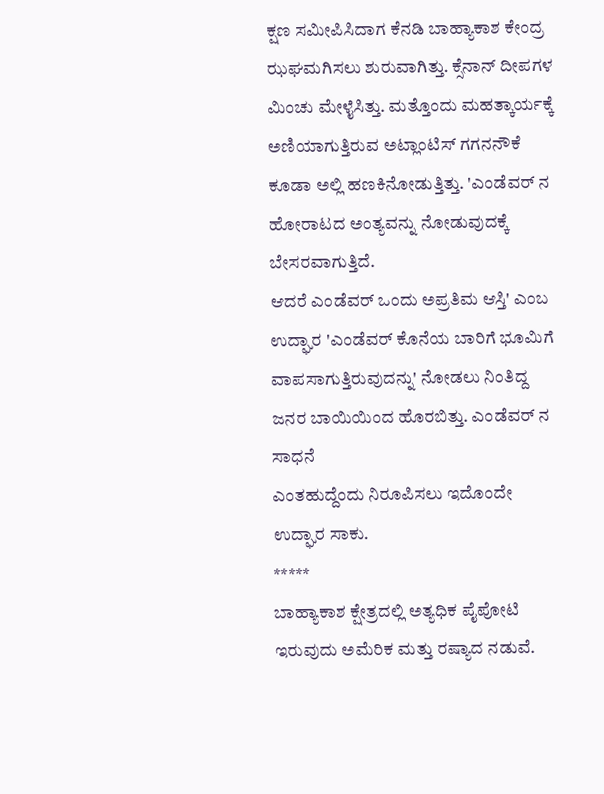ಕ್ಷಣ ಸಮೀಪಿಸಿದಾಗ ಕೆನಡಿ ಬಾಹ್ಯಾಕಾಶ ಕೇಂದ್ರ ಝಘಮಗಿಸಲು ಶುರುವಾಗಿತ್ತು. ಕ್ಸೆನಾನ್ ದೀಪಗಳ
ಮಿಂಚು ಮೇಳೈಸಿತ್ತು. ಮತ್ತೊಂದು ಮಹತ್ಕಾರ್ಯಕ್ಕೆ ಅಣಿಯಾಗುತ್ತಿರುವ ಅಟ್ಲಾಂಟಿಸ್ ಗಗನನೌಕೆ ಕೂಡಾ ಅಲ್ಲಿ ಹಣಕಿನೋಡುತ್ತಿತ್ತು. 'ಎಂಡೆವರ್ ನ ಹೋರಾಟದ ಅಂತ್ಯವನ್ನು ನೋಡುವುದಕ್ಕೆ ಬೇಸರವಾಗುತ್ತಿದೆ.
ಆದರೆ ಎಂಡೆವರ್ ಒಂದು ಅಪ್ರತಿಮ ಆಸ್ತಿ' ಎಂಬ ಉದ್ಘಾರ 'ಎಂಡೆವರ್ ಕೊನೆಯ ಬಾರಿಗೆ ಭೂಮಿಗೆ ವಾಪಸಾಗುತ್ತಿರುವುದನ್ನು' ನೋಡಲು ನಿಂತಿದ್ದ ಜನರ ಬಾಯಿಯಿಂದ ಹೊರಬಿತ್ತು. ಎಂಡೆವರ್ ನ ಸಾಧನೆ
ಎಂತಹುದ್ದೆಂದು ನಿರೂಪಿಸಲು ಇದೊಂದೇ ಉದ್ಘಾರ ಸಾಕು.
*****
ಬಾಹ್ಯಾಕಾಶ ಕ್ಷೇತ್ರದಲ್ಲಿ ಅತ್ಯಧಿಕ ಪೈಪೋಟಿ ಇರುವುದು ಅಮೆರಿಕ ಮತ್ತು ರಷ್ಯಾದ ನಡುವೆ.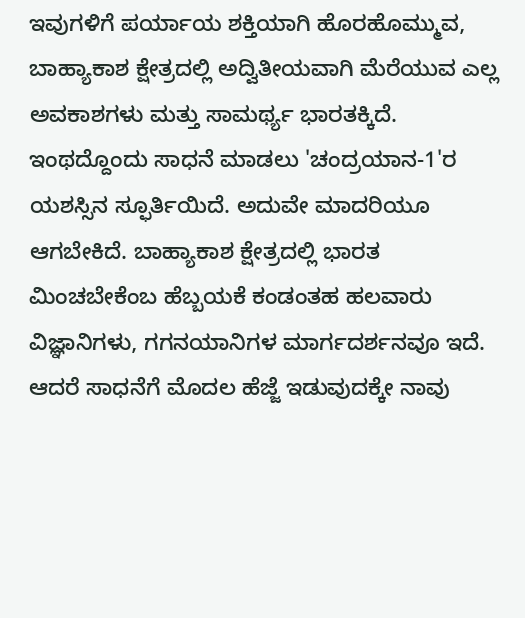ಇವುಗಳಿಗೆ ಪರ್ಯಾಯ ಶಕ್ತಿಯಾಗಿ ಹೊರಹೊಮ್ಮುವ, ಬಾಹ್ಯಾಕಾಶ ಕ್ಷೇತ್ರದಲ್ಲಿ ಅದ್ವಿತೀಯವಾಗಿ ಮೆರೆಯುವ ಎಲ್ಲ
ಅವಕಾಶಗಳು ಮತ್ತು ಸಾಮರ್ಥ್ಯ ಭಾರತಕ್ಕಿದೆ. ಇಂಥದ್ದೊಂದು ಸಾಧನೆ ಮಾಡಲು 'ಚಂದ್ರಯಾನ-1'ರ ಯಶಸ್ಸಿನ ಸ್ಫೂರ್ತಿಯಿದೆ. ಅದುವೇ ಮಾದರಿಯೂ ಆಗಬೇಕಿದೆ. ಬಾಹ್ಯಾಕಾಶ ಕ್ಷೇತ್ರದಲ್ಲಿ ಭಾರತ
ಮಿಂಚಬೇಕೆಂಬ ಹೆಬ್ಬಯಕೆ ಕಂಡಂತಹ ಹಲವಾರು ವಿಜ್ಞಾನಿಗಳು, ಗಗನಯಾನಿಗಳ ಮಾರ್ಗದರ್ಶನವೂ ಇದೆ. ಆದರೆ ಸಾಧನೆಗೆ ಮೊದಲ ಹೆಜ್ಜೆ ಇಡುವುದಕ್ಕೇ ನಾವು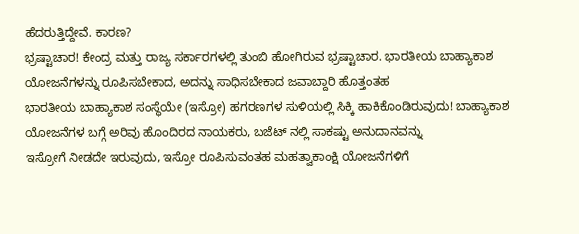ಹೆದರುತ್ತಿದ್ದೇವೆ. ಕಾರಣ?
ಭ್ರಷ್ಟಾಚಾರ! ಕೇಂದ್ರ ಮತ್ತು ರಾಜ್ಯ ಸರ್ಕಾರಗಳಲ್ಲಿ ತುಂಬಿ ಹೋಗಿರುವ ಭ್ರಷ್ಟಾಚಾರ. ಭಾರತೀಯ ಬಾಹ್ಯಾಕಾಶ ಯೋಜನೆಗಳನ್ನು ರೂಪಿಸಬೇಕಾದ, ಅದನ್ನು ಸಾಧಿಸಬೇಕಾದ ಜವಾಬ್ದಾರಿ ಹೊತ್ತಂತಹ
ಭಾರತೀಯ ಬಾಹ್ಯಾಕಾಶ ಸಂಸ್ಥೆಯೇ (ಇಸ್ರೋ) ಹಗರಣಗಳ ಸುಳಿಯಲ್ಲಿ ಸಿಕ್ಕಿ ಹಾಕಿಕೊಂಡಿರುವುದು! ಬಾಹ್ಯಾಕಾಶ ಯೋಜನೆಗಳ ಬಗ್ಗೆ ಅರಿವು ಹೊಂದಿರದ ನಾಯಕರು, ಬಜೆಟ್ ನಲ್ಲಿ ಸಾಕಷ್ಟು ಅನುದಾನವನ್ನು
ಇಸ್ರೋಗೆ ನೀಡದೇ ಇರುವುದು, ಇಸ್ರೋ ರೂಪಿಸುವಂತಹ ಮಹತ್ವಾಕಾಂಕ್ಷಿ ಯೋಜನೆಗಳಿಗೆ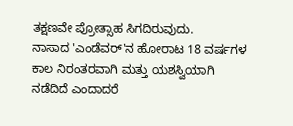ತಕ್ಷಣವೇ ಪ್ರೋತ್ಸಾಹ ಸಿಗದಿರುವುದು.
ನಾಸಾದ 'ಎಂಡೆವರ್'ನ ಹೋರಾಟ 18 ವರ್ಷಗಳ ಕಾಲ ನಿರಂತರವಾಗಿ ಮತ್ತು ಯಶಸ್ವಿಯಾಗಿ ನಡೆದಿದೆ ಎಂದಾದರೆ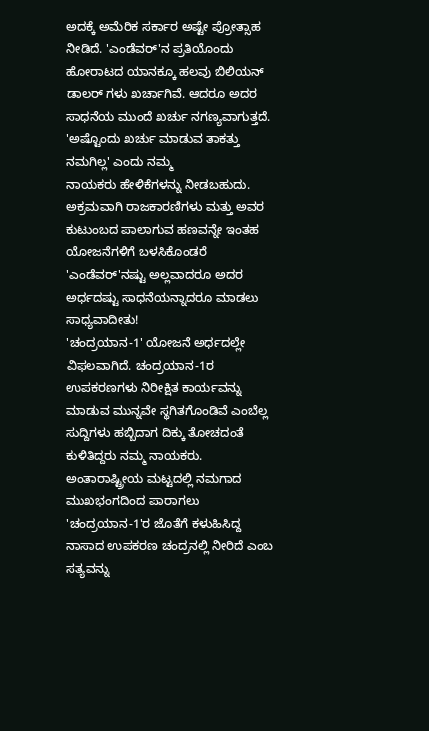ಅದಕ್ಕೆ ಅಮೆರಿಕ ಸರ್ಕಾರ ಅಷ್ಟೇ ಪ್ರೋತ್ಸಾಹ ನೀಡಿದೆ. 'ಎಂಡೆವರ್'ನ ಪ್ರತಿಯೊಂದು
ಹೋರಾಟದ ಯಾನಕ್ಕೂ ಹಲವು ಬಿಲಿಯನ್ ಡಾಲರ್ ಗಳು ಖರ್ಚಾಗಿವೆ. ಆದರೂ ಅದರ ಸಾಧನೆಯ ಮುಂದೆ ಖರ್ಚು ನಗಣ್ಯವಾಗುತ್ತದೆ. 'ಅಷ್ಟೊಂದು ಖರ್ಚು ಮಾಡುವ ತಾಕತ್ತು ನಮಗಿಲ್ಲ' ಎಂದು ನಮ್ಮ
ನಾಯಕರು ಹೇಳಿಕೆಗಳನ್ನು ನೀಡಬಹುದು. ಅಕ್ರಮವಾಗಿ ರಾಜಕಾರಣಿಗಳು ಮತ್ತು ಅವರ ಕುಟುಂಬದ ಪಾಲಾಗುವ ಹಣವನ್ನೇ ಇಂತಹ ಯೋಜನೆಗಳಿಗೆ ಬಳಸಿಕೊಂಡರೆ 'ಎಂಡೆವರ್'ನಷ್ಟು ಅಲ್ಲವಾದರೂ ಅದರ
ಅರ್ಧದಷ್ಟು ಸಾಧನೆಯನ್ನಾದರೂ ಮಾಡಲು ಸಾಧ್ಯವಾದೀತು!
'ಚಂದ್ರಯಾನ-1' ಯೋಜನೆ ಅರ್ಧದಲ್ಲೇ ವಿಫಲವಾಗಿದೆ. ಚಂದ್ರಯಾನ-1ರ ಉಪಕರಣಗಳು ನಿರೀಕ್ಷಿತ ಕಾರ್ಯವನ್ನು ಮಾಡುವ ಮುನ್ನವೇ ಸ್ಥಗಿತಗೊಂಡಿವೆ ಎಂಬೆಲ್ಲ ಸುದ್ದಿಗಳು ಹಬ್ಬಿದಾಗ ದಿಕ್ಕು ತೋಚದಂತೆ
ಕುಳಿತಿದ್ದರು ನಮ್ಮ ನಾಯಕರು. ಅಂತಾರಾಷ್ಟ್ರೀಯ ಮಟ್ಟದಲ್ಲಿ ನಮಗಾದ ಮುಖಭಂಗದಿಂದ ಪಾರಾಗಲು 'ಚಂದ್ರಯಾನ-1'ರ ಜೊತೆಗೆ ಕಳುಹಿಸಿದ್ದ ನಾಸಾದ ಉಪಕರಣ ಚಂದ್ರನಲ್ಲಿ ನೀರಿದೆ ಎಂಬ ಸತ್ಯವನ್ನು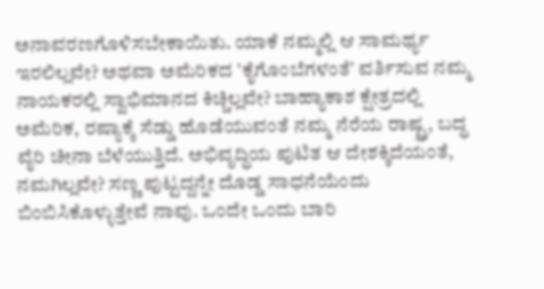ಅನಾವರಣಗೊಳಿಸಬೇಕಾಯಿತು. ಯಾಕೆ ನಮ್ಮಲ್ಲಿ ಆ ಸಾಮರ್ಥ್ಯ ಇರಲಿಲ್ಲವೇ? ಅಥವಾ ಅಮೆರಿಕದ 'ಕೈಗೊಂಬೆಗಳಂತೆ' ವರ್ತಿಸುವ ನಮ್ಮ ನಾಯಕರಲ್ಲಿ ಸ್ವಾಭಿಮಾನದ ಕಿಚ್ಚಿಲ್ಲವೇ? ಬಾಹ್ಯಾಕಾಶ ಕ್ಷೇತ್ರದಲ್ಲಿ
ಅಮೆರಿಕ, ರಷ್ಯಾಕ್ಕೆ ಸೆಡ್ಡು ಹೊಡೆಯುವಂತೆ ನಮ್ಮ ನೆರೆಯ ರಾಷ್ಟ್ರ, ಬದ್ಧ ವೈರಿ ಚೀನಾ ಬೆಳೆಯುತ್ತಿದೆ. ಅಭಿವೃದ್ಧಿಯ ಪುಟಿತ ಆ ದೇಶಕ್ಕಿದೆಯಂತೆ, ನಮಗಿಲ್ಲವೇ? ಸಣ್ಣ ಪುಟ್ಟದ್ದನ್ನೇ ದೊಡ್ಡ ಸಾಧನೆಯೆಂದು
ಬಿಂಬಿಸಿಕೊಳ್ಳುತ್ತೇವೆ ನಾವು. ಒಂದೇ ಒಂದು ಬಾರಿ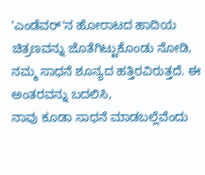'ಎಂಡೆವರ್'ನ ಹೋರಾಟದ ಹಾದಿಯ ಚಿತ್ರಣವನ್ನು ಜೊತೆಗಿಟ್ಟುಕೊಂಡು ನೋಡಿ, ನಮ್ಮ ಸಾಧನೆ ಶೂನ್ಯದ ಹತ್ತಿರವಿರುತ್ತದೆ. ಈ ಅಂತರವನ್ನು ಬದಲಿಸಿ,
ನಾವು ಕೂಡಾ ಸಾಧನೆ ಮಾಡಬಲ್ಲೆವೆಂದು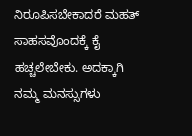ನಿರೂಪಿಸಬೇಕಾದರೆ ಮಹತ್ ಸಾಹಸವೊಂದಕ್ಕೆ ಕೈ ಹಚ್ಚಲೇಬೇಕು. ಅದಕ್ಕಾಗಿ ನಮ್ಮ ಮನಸ್ಸುಗಳು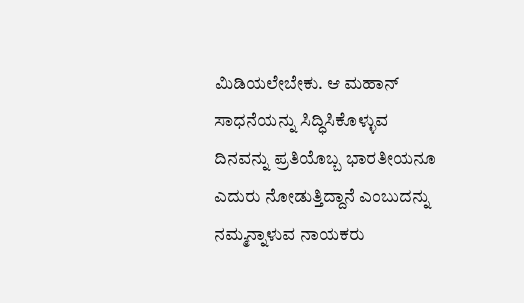ಮಿಡಿಯಲೇಬೇಕು. ಆ ಮಹಾನ್ ಸಾಧನೆಯನ್ನು ಸಿದ್ಧಿಸಿಕೊಳ್ಳುವ
ದಿನವನ್ನು ಪ್ರತಿಯೊಬ್ಬ ಭಾರತೀಯನೂ ಎದುರು ನೋಡುತ್ತಿದ್ದಾನೆ ಎಂಬುದನ್ನು ನಮ್ಮನ್ನಾಳುವ ನಾಯಕರು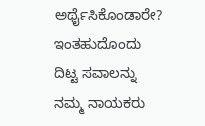ಅರ್ಥೈಸಿಕೊಂಡಾರೇ? ಇಂತಹುದೊಂದು ದಿಟ್ಟ ಸವಾಲನ್ನು ನಮ್ಮ ನಾಯಕರು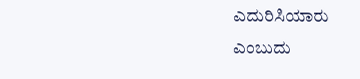ಎದುರಿಸಿಯಾರು
ಎಂಬುದು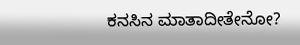ಕನಸಿನ ಮಾತಾದೀತೇನೋ?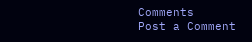Comments
Post a Comment